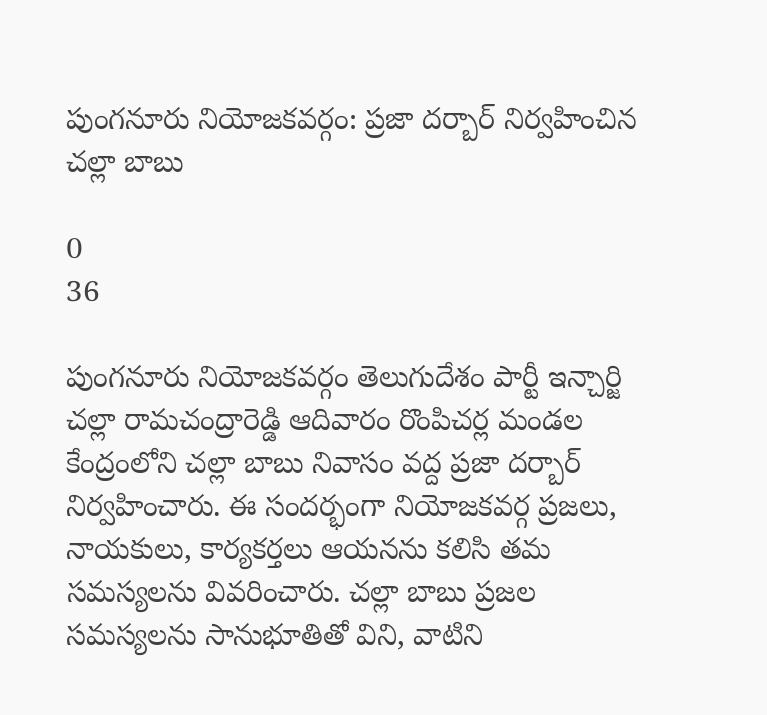పుంగనూరు నియోజకవర్గం: ప్రజా దర్బార్ నిర్వహించిన చల్లా బాబు

0
36

పుంగనూరు నియోజకవర్గం తెలుగుదేశం పార్టీ ఇన్చార్జి చల్లా రామచంద్రారెడ్డి ఆదివారం రొంపిచర్ల మండల కేంద్రంలోని చల్లా బాబు నివాసం వద్ద ప్రజా దర్బార్ నిర్వహించారు. ఈ సందర్భంగా నియోజకవర్గ ప్రజలు, నాయకులు, కార్యకర్తలు ఆయనను కలిసి తమ సమస్యలను వివరించారు. చల్లా బాబు ప్రజల సమస్యలను సానుభూతితో విని, వాటిని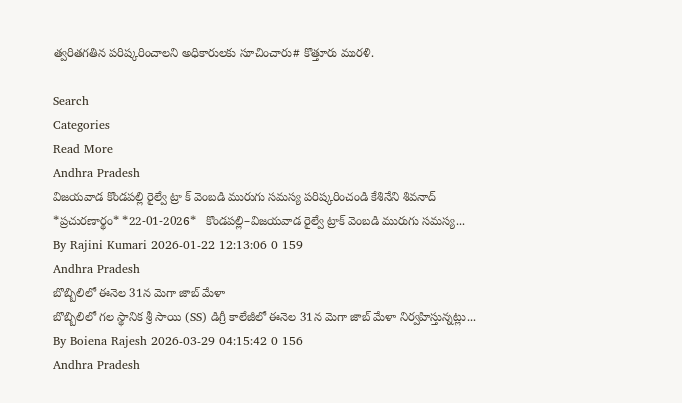త్వరితగతిన పరిష్కరించాలని అధికారులకు సూచించారు# కొత్తూరు మురళి.

Search
Categories
Read More
Andhra Pradesh
విజయవాడ కొండపల్లి రైల్వే ట్రా క్ వెంబడి మురుగు సమస్య పరిష్కరించండి కేశినేని శివనాద్
*ప్రచురణార్థం* *22-01-2026*   కొండపల్లి–విజయవాడ రైల్వే ట్రాక్ వెంబడి మురుగు సమస్య...
By Rajini Kumari 2026-01-22 12:13:06 0 159
Andhra Pradesh
బొబ్బిలిలో ఈనెల 31న మెగా జాబ్ మేళా
బొబ్బిలిలో గల స్థానిక శ్రీ సాయి (SS) డిగ్రీ కాలేజీలో ఈనెల 31న మెగా జాబ్ మేళా నిర్వహిస్తున్నట్లు...
By Boiena Rajesh 2026-03-29 04:15:42 0 156
Andhra Pradesh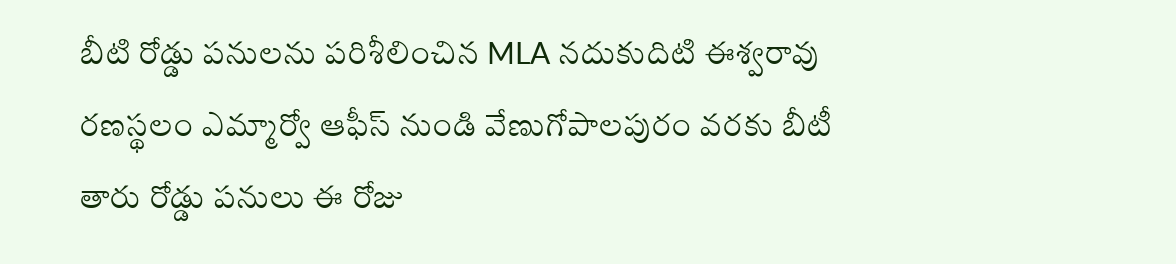బీటి రోడ్డు పనులను పరిశీలించిన MLA నదుకుదిటి ఈశ్వరావు
రణస్థలం ఎమ్మార్వో ఆఫీస్ నుండి వేణుగోపాలపురం వరకు బీటీ తారు రోడ్డు పనులు ఈ రోజు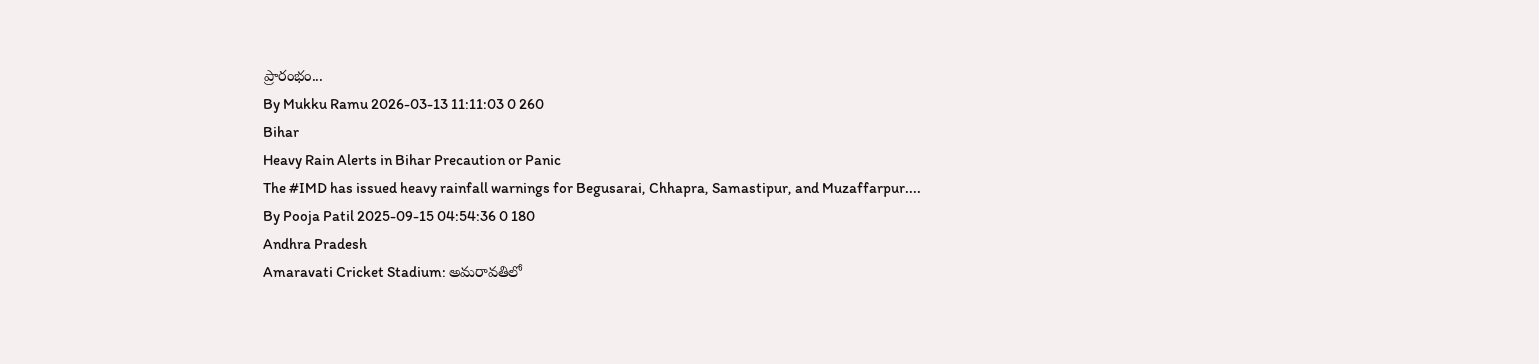ప్రారంభం...
By Mukku Ramu 2026-03-13 11:11:03 0 260
Bihar
Heavy Rain Alerts in Bihar Precaution or Panic
The #IMD has issued heavy rainfall warnings for Begusarai, Chhapra, Samastipur, and Muzaffarpur....
By Pooja Patil 2025-09-15 04:54:36 0 180
Andhra Pradesh
Amaravati Cricket Stadium: అమరావతిలో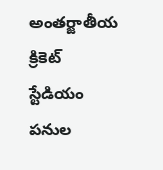అంతర్జాతీయ క్రికెట్ స్టేడియం పనుల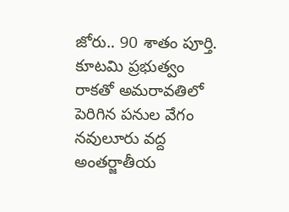జోరు.. 90 శాతం పూర్తి.
కూటమి ప్రభుత్వం రాకతో అమరావతిలో పెరిగిన పనుల వేగం   నవులూరు వద్ద అంతర్జాతీయ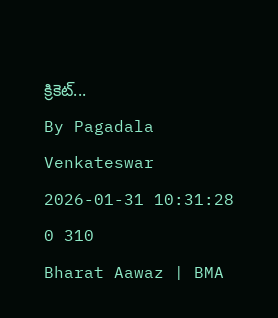క్రికెట్...
By Pagadala Venkateswar 2026-01-31 10:31:28 0 310
Bharat Aawaz | BMA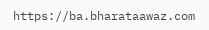https://ba.bharataawaz.com